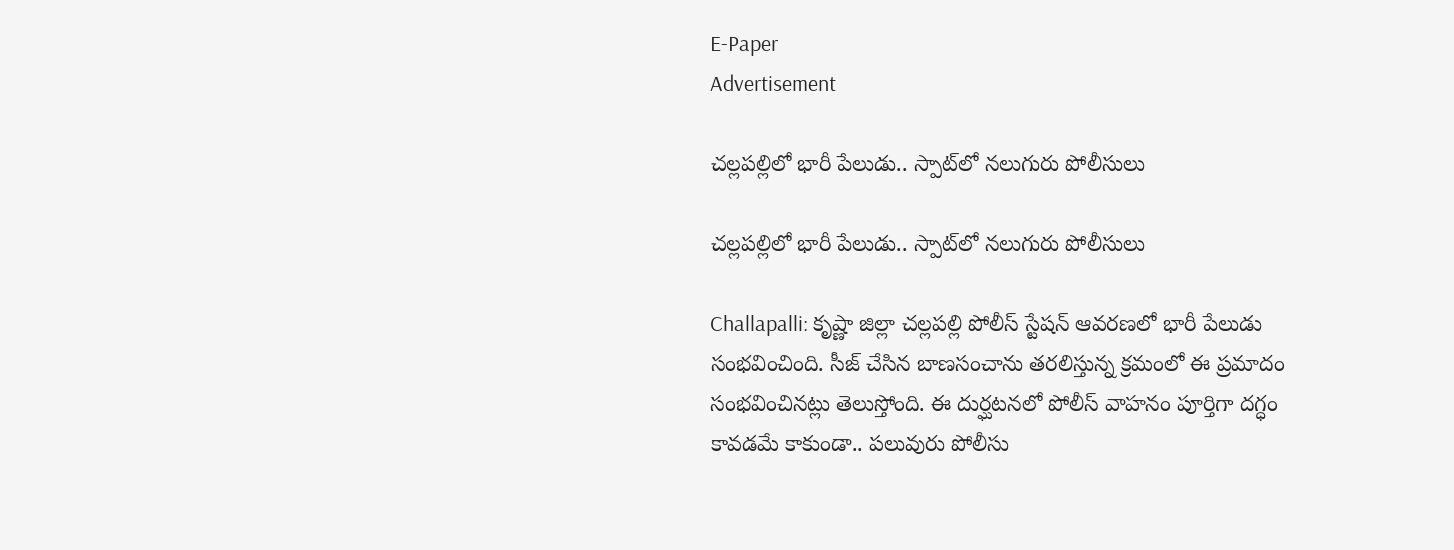E-Paper
Advertisement

చల్లపల్లిలో భారీ పేలుడు.. స్పాట్‌లో నలుగురు పోలీసులు

చల్లపల్లిలో భారీ పేలుడు.. స్పాట్‌లో నలుగురు పోలీసులు

Challapalli: కృష్ణా జిల్లా చల్లపల్లి పోలీస్ స్టేషన్ ఆవరణలో భారీ పేలుడు సంభవించింది. సీజ్ చేసిన బాణసంచాను తరలిస్తున్న క్రమంలో ఈ ప్రమాదం సంభవించినట్లు తెలుస్తోంది. ఈ దుర్ఘటనలో పోలీస్ వాహనం పూర్తిగా దగ్ధం కావడమే కాకుండా.. పలువురు పోలీసు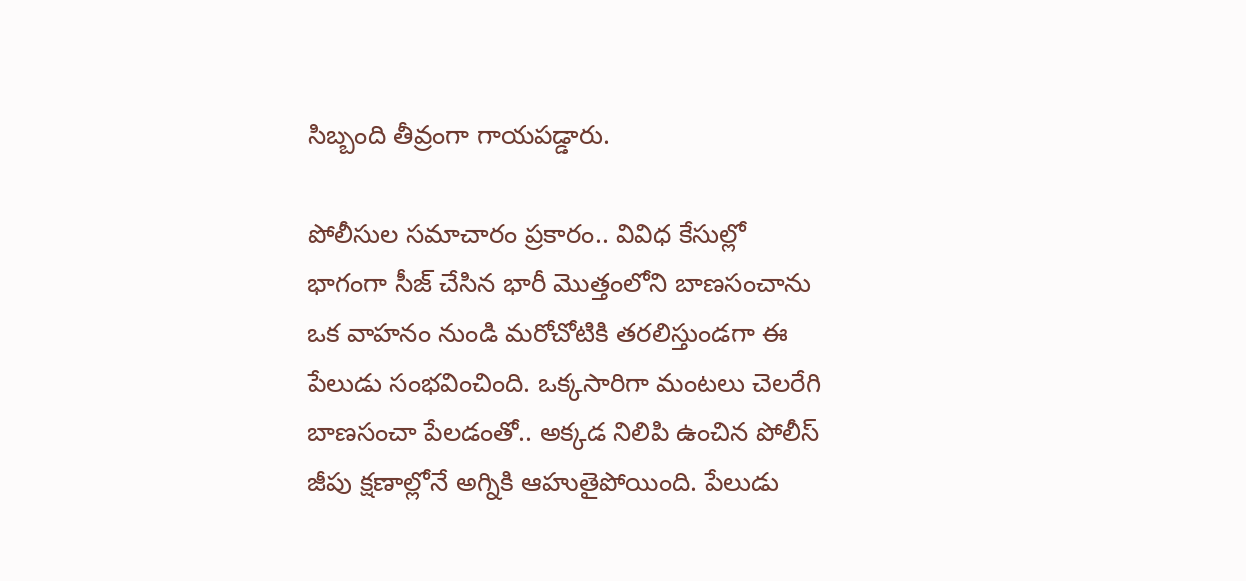సిబ్బంది తీవ్రంగా గాయపడ్డారు.

పోలీసుల సమాచారం ప్రకారం.. వివిధ కేసుల్లో భాగంగా సీజ్ చేసిన భారీ మొత్తంలోని బాణసంచాను ఒక వాహనం నుండి మరోచోటికి తరలిస్తుండగా ఈ పేలుడు సంభవించింది. ఒక్కసారిగా మంటలు చెలరేగి బాణసంచా పేలడంతో.. అక్కడ నిలిపి ఉంచిన పోలీస్ జీపు క్షణాల్లోనే అగ్నికి ఆహుతైపోయింది. పేలుడు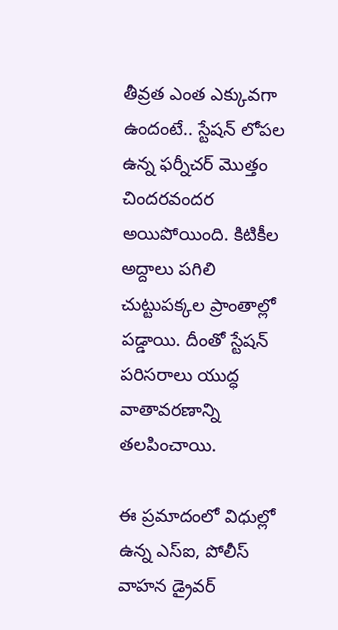తీవ్రత ఎంత ఎక్కువగా ఉందంటే.. స్టేషన్ లోపల ఉన్న ఫర్నీచర్ మొత్తం చిందరవందర అయిపోయింది. కిటికీల అద్దాలు పగిలి చుట్టుపక్కల ప్రాంతాల్లో పడ్డాయి. దీంతో స్టేషన్ పరిసరాలు యుద్ధ వాతావరణాన్ని తలపించాయి.

ఈ ప్రమాదంలో విధుల్లో ఉన్న ఎస్ఐ, పోలీస్ వాహన డ్రైవర్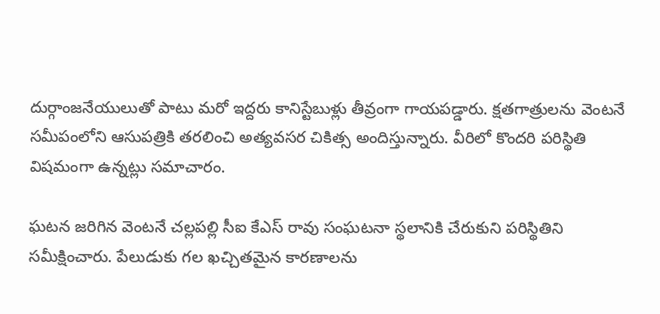దుర్గాంజనేయులుతో పాటు మరో ఇద్దరు కానిస్టేబుళ్లు తీవ్రంగా గాయపడ్డారు. క్షతగాత్రులను వెంటనే సమీపంలోని ఆసుపత్రికి తరలించి అత్యవసర చికిత్స అందిస్తున్నారు. వీరిలో కొందరి పరిస్థితి విషమంగా ఉన్నట్లు సమాచారం.

ఘటన జరిగిన వెంటనే చల్లపల్లి సీఐ కేఎస్ రావు సంఘటనా స్థలానికి చేరుకుని పరిస్థితిని సమీక్షించారు. పేలుడుకు గల ఖచ్చితమైన కారణాలను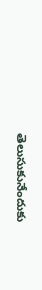తెలుసుకునేందుకు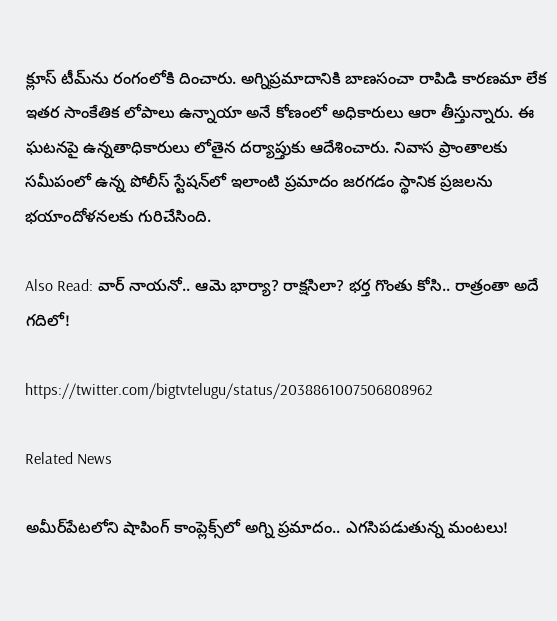క్లూస్ టీమ్‌ను రంగంలోకి దించారు. అగ్నిప్రమాదానికి బాణసంచా రాపిడి కారణమా లేక ఇతర సాంకేతిక లోపాలు ఉన్నాయా అనే కోణంలో అధికారులు ఆరా తీస్తున్నారు. ఈ ఘటనపై ఉన్నతాధికారులు లోతైన దర్యాప్తుకు ఆదేశించారు. నివాస ప్రాంతాలకు సమీపంలో ఉన్న పోలీస్ స్టేషన్‌లో ఇలాంటి ప్రమాదం జరగడం స్థానిక ప్రజలను భయాందోళనలకు గురిచేసింది.

Also Read: వార్ నాయనో.. ఆమె భార్యా? రాక్షసిలా? భర్త గొంతు కోసి.. రాత్రంతా అదే గదిలో!

https://twitter.com/bigtvtelugu/status/2038861007506808962

Related News

అమీర్‌పేటలోని షాపింగ్ కాంప్లెక్స్‌లో అగ్ని ప్రమాదం.. ఎగసిపడుతున్న మంటలు!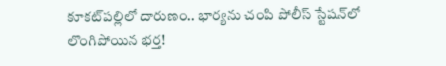కూకట్‌పల్లిలో దారుణం.. భార్యను చంపి పోలీస్ స్టేషన్‌లో లొంగిపోయిన భర్త!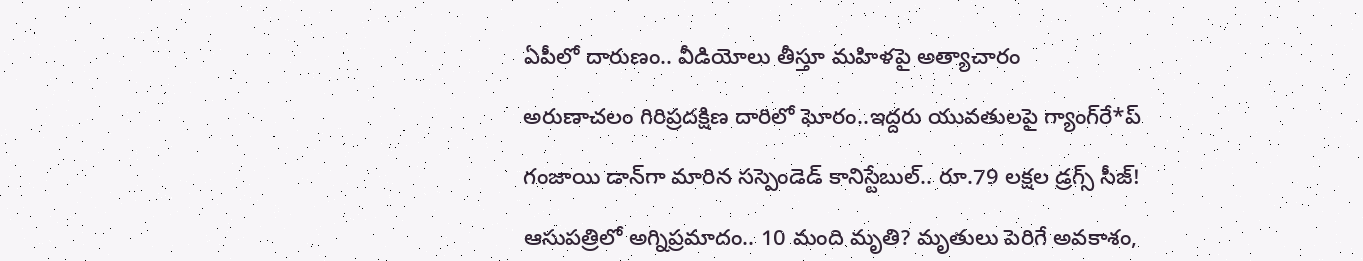ఏపీలో దారుణం.. వీడియోలు తీస్తూ మ‌హిళ‌పై అత్యాచారం

అరుణాచలం గిరిప్రదక్షిణ దారిలో ఘోరం..ఇద్దరు యువతులపై గ్యాంగ్‌రే*ప్

గంజాయి డాన్‌గా మారిన సస్పెండెడ్ కానిస్టేబుల్.. రూ.79 లక్షల డ్రగ్స్ సీజ్!

ఆసుపత్రిలో అగ్నిప్రమాదం.. 10 మంది మృతి? మృతులు పెరిగే అవకాశం,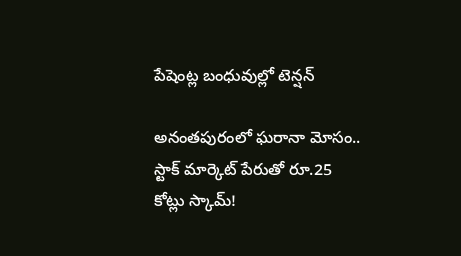పేషెంట్ల బంధువుల్లో టెన్షన్

అనంతపురంలో ఘరానా మోసం.. స్టాక్ మార్కెట్ పేరుతో రూ.25 కోట్లు స్కామ్!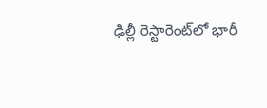ఢిల్లీ రెస్టారెంట్‌లో భారీ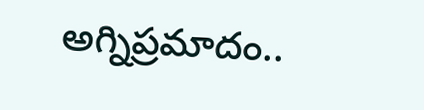అగ్నిప్రమాదం..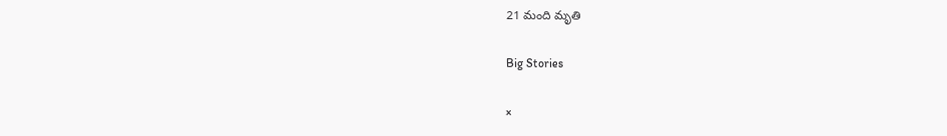21 మంది మృతి

Big Stories

×